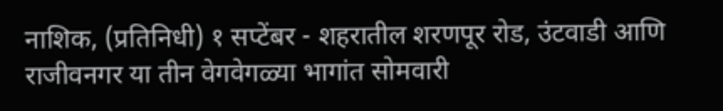नाशिक, (प्रतिनिधी) १ सप्टेंबर - शहरातील शरणपूर रोड, उंटवाडी आणि राजीवनगर या तीन वेगवेगळ्या भागांत सोमवारी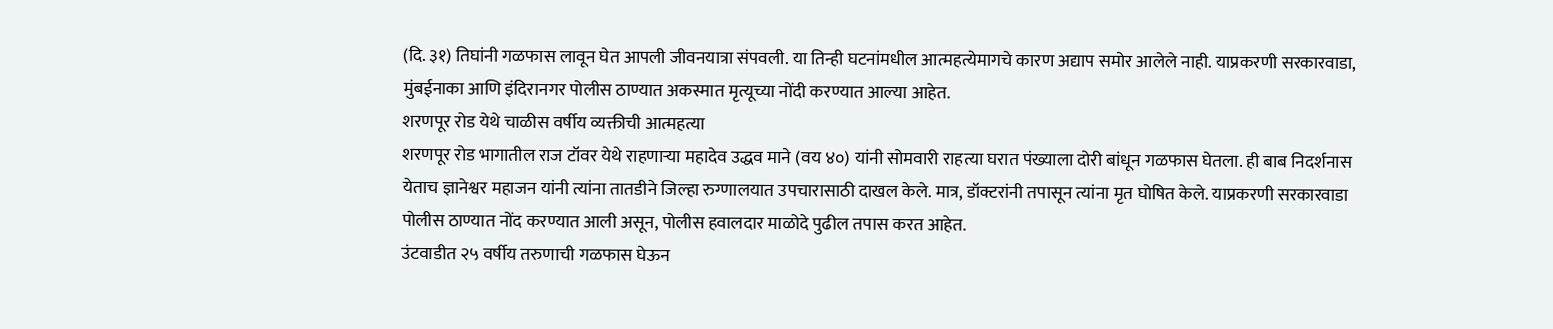(दि. ३१) तिघांनी गळफास लावून घेत आपली जीवनयात्रा संपवली. या तिन्ही घटनांमधील आत्महत्येमागचे कारण अद्याप समोर आलेले नाही. याप्रकरणी सरकारवाडा, मुंबईनाका आणि इंदिरानगर पोलीस ठाण्यात अकस्मात मृत्यूच्या नोंदी करण्यात आल्या आहेत.
शरणपूर रोड येथे चाळीस वर्षीय व्यक्तीची आत्महत्या
शरणपूर रोड भागातील राज टॉवर येथे राहणाऱ्या महादेव उद्धव माने (वय ४०) यांनी सोमवारी राहत्या घरात पंख्याला दोरी बांधून गळफास घेतला. ही बाब निदर्शनास येताच ज्ञानेश्वर महाजन यांनी त्यांना तातडीने जिल्हा रुग्णालयात उपचारासाठी दाखल केले. मात्र, डॉक्टरांनी तपासून त्यांना मृत घोषित केले. याप्रकरणी सरकारवाडा पोलीस ठाण्यात नोंद करण्यात आली असून, पोलीस हवालदार माळोदे पुढील तपास करत आहेत.
उंटवाडीत २५ वर्षीय तरुणाची गळफास घेऊन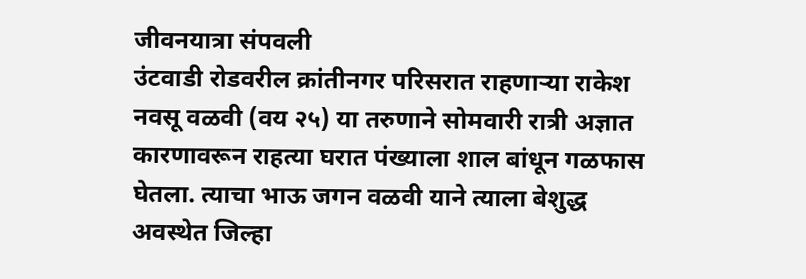जीवनयात्रा संपवली
उंटवाडी रोडवरील क्रांतीनगर परिसरात राहणाऱ्या राकेश नवसू वळवी (वय २५) या तरुणाने सोमवारी रात्री अज्ञात कारणावरून राहत्या घरात पंख्याला शाल बांधून गळफास घेतला. त्याचा भाऊ जगन वळवी याने त्याला बेशुद्ध अवस्थेत जिल्हा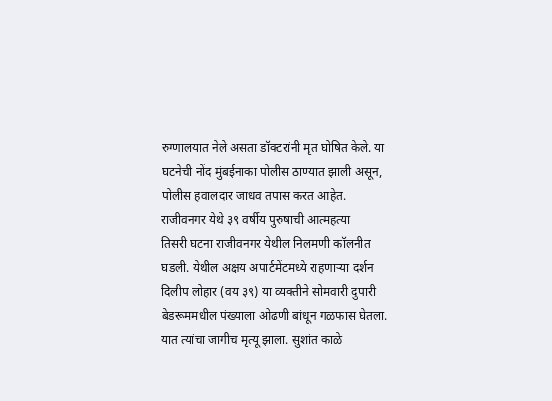रुग्णालयात नेले असता डॉक्टरांनी मृत घोषित केले. या घटनेची नोंद मुंबईनाका पोलीस ठाण्यात झाली असून, पोलीस हवालदार जाधव तपास करत आहेत.
राजीवनगर येथे ३९ वर्षीय पुरुषाची आत्महत्या
तिसरी घटना राजीवनगर येथील निलमणी कॉलनीत घडली. येथील अक्षय अपार्टमेंटमध्ये राहणाऱ्या दर्शन दिलीप लोहार (वय ३९) या व्यक्तीने सोमवारी दुपारी बेडरूममधील पंख्याला ओढणी बांधून गळफास घेतला. यात त्यांचा जागीच मृत्यू झाला. सुशांत काळे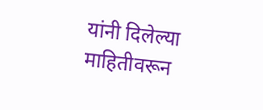यांनी दिलेल्या माहितीवरून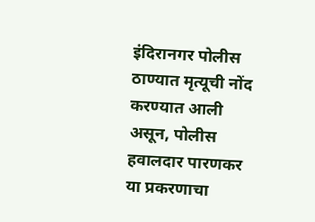इंदिरानगर पोलीस ठाण्यात मृत्यूची नोंद करण्यात आली असून, पोलीस हवालदार पारणकर या प्रकरणाचा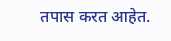तपास करत आहेत.